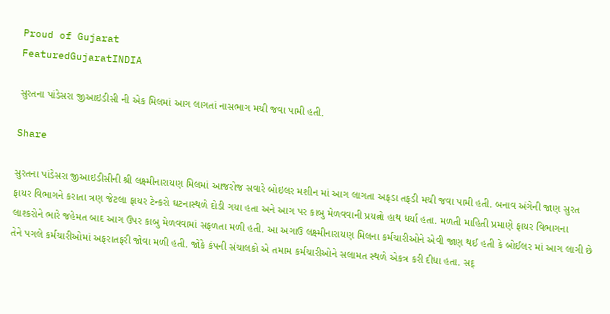Proud of Gujarat
FeaturedGujaratINDIA

સુરતના પાંડેસરા જીઆઇડીસી ની એક મિલમાં આગ લાગતાં નાસભાગ મચી જવા પામી હતી.

Share

સુરતના પાંડેસરા જીઆઇડીસીની શ્રી લક્ષ્મીનારાયણ મિલમાં આજરોજ સવારે બોઇલર મશીન માં આગ લાગતા અફડા તફડી મચી જવા પામી હતી. બનાવ અંગેની જાણ સુરત ફાયર વિભાગને કરાતા ત્રણ જેટલા ફાયર ટેન્કરો ઘટનાસ્થળે દોડી ગયા હતા અને આગ પર કાબુ મેળવવાની પ્રયત્નો હાથ ધર્યા હતા. મળતી માહિતી પ્રમાણે ફાયર વિભાગના લાશ્કરોને ભારે જહેમત બાદ આગ ઉપર કાબુ મેળવવામાં સફળતા મળી હતી. આ અગાઉ લક્ષ્મીનારાયણ મિલના કર્મચારીઓને એવી જાણ થઈ હતી કે બોઈલર માં આગ લાગી છે તેને પગલે કર્મચારીઓમાં અફરાતફરી જોવા મળી હતી. જોકે કંપની સંચાલકો એ તમામ કર્મચારીઓને સલામત સ્થળે એકત્ર કરી દીધા હતા. સદ્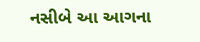નસીબે આ આગના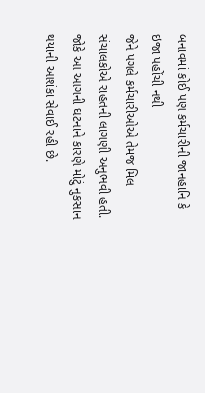બનાવમાં કોઈ પણ કર્મચારીની જાનહાનિ કે ઇજા પહોંચી નથી
જેને પગલે કર્મચારીઓએ તેમજ મિલ સંચાલકોએ રાહતની લાગણી અનુભવી હતી. જોકે આ આગની ઘટનાને કારણે મોટું નુકસાન થયાની આશંકા સેવાઈ રહી છે.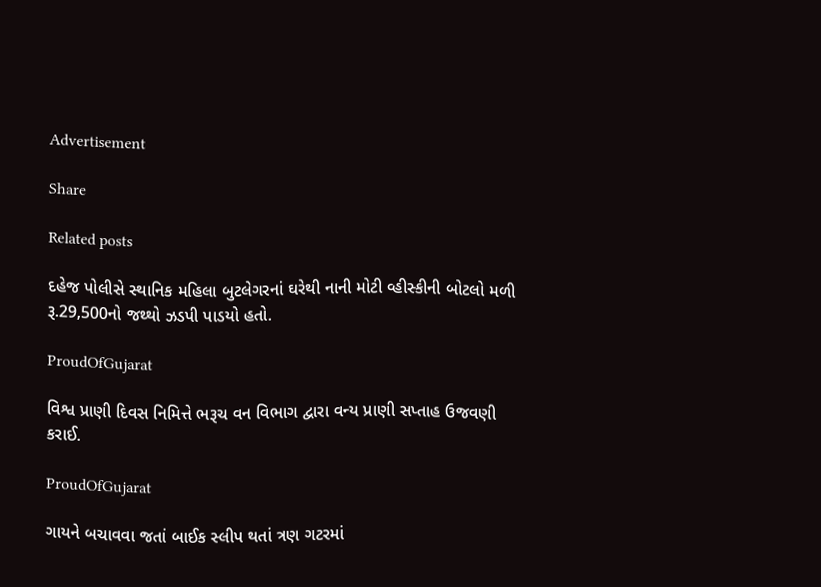Advertisement

Share

Related posts

દહેજ પોલીસે સ્થાનિક મહિલા બુટલેગરનાં ઘરેથી નાની મોટી વ્હીસ્કીની બોટલો મળી રૂ.29,500નો જથ્થો ઝડપી પાડયો હતો.

ProudOfGujarat

વિશ્વ પ્રાણી દિવસ નિમિત્તે ભરૂચ વન વિભાગ દ્વારા વન્ય પ્રાણી સપ્તાહ ઉજવણી કરાઈ.

ProudOfGujarat

ગાયને બચાવવા જતાં બાઈક સ્લીપ થતાં ત્રણ ગટરમાં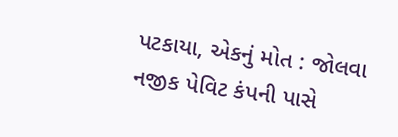પટકાયા, એકનું મોત : જોલવા નજીક પેવિટ કંપની પાસે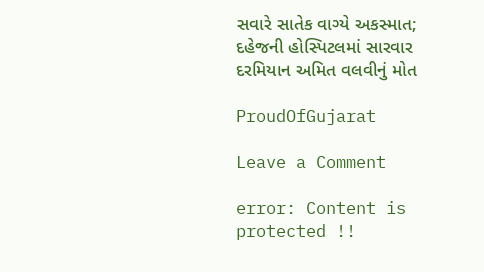સવારે સાતેક વાગ્યે અકસ્માત; દહેજની હોસ્પિટલમાં સારવાર દરમિયાન અમિત વલવીનું મોત

ProudOfGujarat

Leave a Comment

error: Content is protected !!